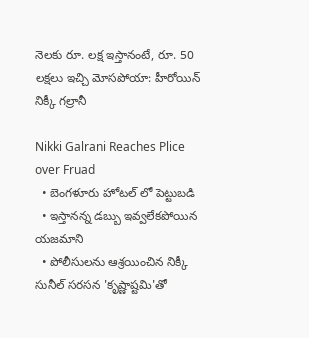నెలకు రూ. లక్ష ఇస్తానంటే, రూ. 50 లక్షలు ఇచ్చి మోసపోయా: హీరోయిన్ నిక్కీ గల్రానీ

Nikki Galrani Reaches Plice over Fruad
  • బెంగళూరు హోటల్ లో పెట్టుబడి
  • ఇస్తానన్న డబ్బు ఇవ్వలేకపోయిన యజమాని
  • పోలీసులను ఆశ్రయించిన నిక్కీ
సునీల్ సరసన 'కృష్ణాష్టమి'తో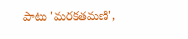పాటు 'మరకతమణి',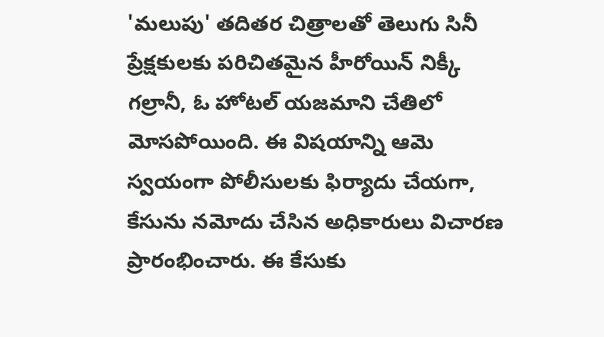'మలుపు' తదితర చిత్రాలతో తెలుగు సినీ ప్రేక్షకులకు పరిచితమైన హీరోయిన్ నిక్కీ గల్రానీ, ఓ హోటల్ యజమాని చేతిలో మోసపోయింది. ఈ విషయాన్ని ఆమె స్వయంగా పోలీసులకు ఫిర్యాదు చేయగా, కేసును నమోదు చేసిన అధికారులు విచారణ ప్రారంభించారు. ఈ కేసుకు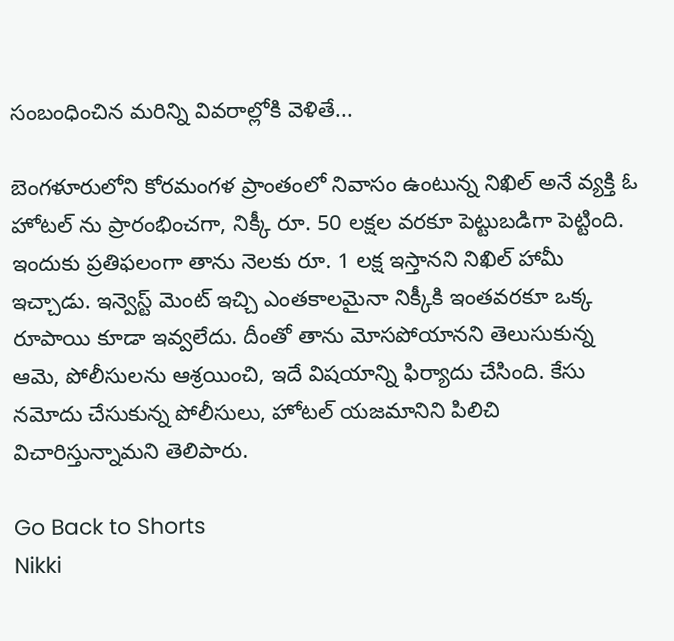సంబంధించిన మరిన్ని వివరాల్లోకి వెళితే...

బెంగళూరులోని కోరమంగళ ప్రాంతంలో నివాసం ఉంటున్న నిఖిల్ అనే వ్యక్తి ఓ హోటల్ ను ప్రారంభించగా, నిక్కీ రూ. 50 లక్షల వరకూ పెట్టుబడిగా పెట్టింది. ఇందుకు ప్రతిఫలంగా తాను నెలకు రూ. 1 లక్ష ఇస్తానని నిఖిల్ హామీ ఇచ్చాడు. ఇన్వెస్ట్ మెంట్ ఇచ్చి ఎంతకాలమైనా నిక్కీకి ఇంతవరకూ ఒక్క రూపాయి కూడా ఇవ్వలేదు. దీంతో తాను మోసపోయానని తెలుసుకున్న ఆమె, పోలీసులను ఆశ్రయించి, ఇదే విషయాన్ని ఫిర్యాదు చేసింది. కేసు నమోదు చేసుకున్న పోలీసులు, హోటల్ యజమానిని పిలిచి విచారిస్తున్నామని తెలిపారు.

Go Back to Shorts
Nikki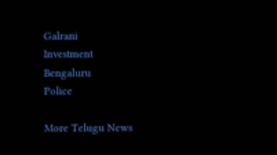Galrani
Investment
Bengaluru
Police

More Telugu News